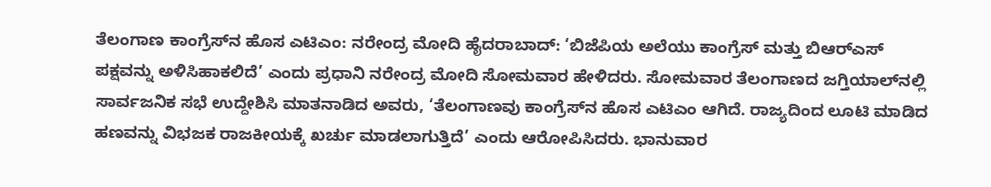ತೆಲಂಗಾಣ ಕಾಂಗ್ರೆಸ್‌ನ ಹೊಸ ಎಟಿಎಂ: ನರೇಂದ್ರ ಮೋದಿ ಹೈದರಾಬಾದ್‌: ‘ಬಿಜೆಪಿಯ ಅಲೆಯು ಕಾಂಗ್ರೆಸ್ ಮತ್ತು ಬಿಆರ್‌ಎಸ್ ಪಕ್ಷವನ್ನು ಅಳಿಸಿಹಾಕಲಿದೆ’ ಎಂದು ಪ್ರಧಾನಿ ನರೇಂದ್ರ ಮೋದಿ ಸೋಮವಾರ ಹೇಳಿದರು. ಸೋಮವಾರ ತೆಲಂಗಾಣದ ಜಗ್ತಿಯಾಲ್‌ನಲ್ಲಿ ಸಾರ್ವಜನಿಕ ಸಭೆ ಉದ್ದೇಶಿಸಿ ಮಾತನಾಡಿದ ಅವರು, ‘ತೆಲಂಗಾಣವು ಕಾಂಗ್ರೆಸ್‌ನ ಹೊಸ ಎಟಿಎಂ ಆಗಿದೆ. ರಾಜ್ಯದಿಂದ ಲೂಟಿ ಮಾಡಿದ ಹಣವನ್ನು ವಿಭಜಕ ರಾಜಕೀಯಕ್ಕೆ ಖರ್ಚು ಮಾಡಲಾಗುತ್ತಿದೆ’ ಎಂದು ಆರೋಪಿಸಿದರು. ಭಾನುವಾರ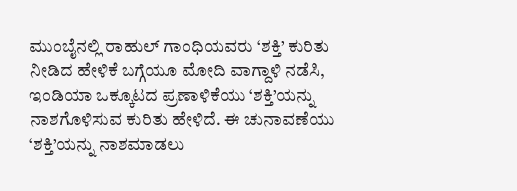ಮುಂಬೈನಲ್ಲಿ ರಾಹುಲ್ ಗಾಂಧಿಯವರು ‘ಶಕ್ತಿ’ ಕುರಿತು ನೀಡಿದ ಹೇಳಿಕೆ ಬಗ್ಗೆಯೂ ಮೋದಿ ವಾಗ್ದಾಳಿ ನಡೆಸಿ, ಇಂಡಿಯಾ ಒಕ್ಕೂಟದ ಪ್ರಣಾಳಿಕೆಯು ‘ಶಕ್ತಿ’ಯನ್ನು ನಾಶಗೊಳಿಸುವ ಕುರಿತು ಹೇಳಿದೆ. ಈ ಚುನಾವಣೆಯು ‘ಶಕ್ತಿ’ಯನ್ನು ನಾಶಮಾಡಲು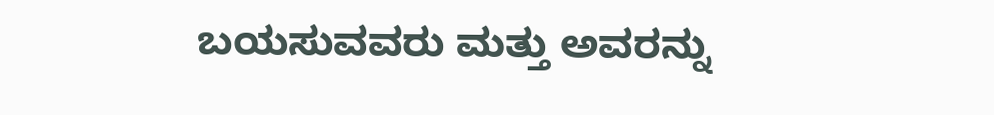ಬಯಸುವವರು ಮತ್ತು ಅವರನ್ನು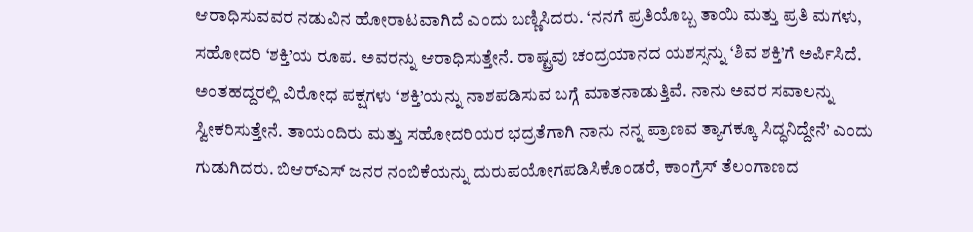ಆರಾಧಿಸುವವರ ನಡುವಿನ ಹೋರಾಟವಾಗಿದೆ ಎಂದು ಬಣ್ಣಿಸಿದರು. ‘ನನಗೆ ಪ್ರತಿಯೊಬ್ಬ ತಾಯಿ ಮತ್ತು ಪ್ರತಿ ಮಗಳು, ಸಹೋದರಿ ‘ಶಕ್ತಿ’ಯ ರೂಪ. ಅವರನ್ನು ಆರಾಧಿಸುತ್ತೇನೆ. ರಾಷ್ಟ್ರವು ಚಂದ್ರಯಾನದ ಯಶಸ್ಸನ್ನು ‘ಶಿವ ಶಕ್ತಿ’ಗೆ ಅರ್ಪಿಸಿದೆ. ಅಂತಹದ್ದರಲ್ಲಿ ವಿರೋಧ ಪಕ್ಷಗಳು ‘ಶಕ್ತಿ’ಯನ್ನು ನಾಶಪಡಿಸುವ ಬಗ್ಗೆ ಮಾತನಾಡುತ್ತಿವೆ. ನಾನು ಅವರ ಸವಾಲನ್ನು ಸ್ವೀಕರಿಸುತ್ತೇನೆ. ತಾಯಂದಿರು ಮತ್ತು ಸಹೋದರಿಯರ ಭದ್ರತೆಗಾಗಿ ನಾನು ನನ್ನ ಪ್ರಾಣವ ತ್ಯಾಗಕ್ಕೂ ಸಿದ್ಧನಿದ್ದೇನೆ’ ಎಂದು ಗುಡುಗಿದರು. ಬಿಆರ್‌ಎಸ್ ಜನರ ನಂಬಿಕೆಯನ್ನು ದುರುಪಯೋಗಪಡಿಸಿಕೊಂಡರೆ, ಕಾಂಗ್ರೆಸ್ ತೆಲಂಗಾಣದ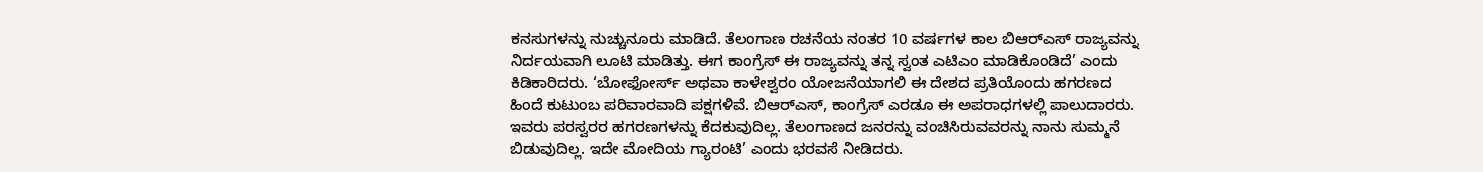ಕನಸುಗಳನ್ನು ನುಚ್ಚುನೂರು ಮಾಡಿದೆ. ತೆಲಂಗಾಣ ರಚನೆಯ ನಂತರ 10 ವರ್ಷಗಳ ಕಾಲ ಬಿಆರ್‌ಎಸ್‌ ರಾಜ್ಯವನ್ನು ನಿರ್ದಯವಾಗಿ ಲೂಟಿ ಮಾಡಿತ್ತು. ಈಗ ಕಾಂಗ್ರೆಸ್‌ ಈ ರಾಜ್ಯವನ್ನು ತನ್ನ ಸ್ವಂತ ಎಟಿಎಂ ಮಾಡಿಕೊಂಡಿದೆ’ ಎಂದು ಕಿಡಿಕಾರಿದರು. ‘ಬೋಫೋರ್ಸ್ ಅಥವಾ ಕಾಳೇಶ್ವರಂ ಯೋಜನೆಯಾಗಲಿ ಈ ದೇಶದ ಪ್ರತಿಯೊಂದು ಹಗರಣದ ಹಿಂದೆ ಕುಟುಂಬ ಪರಿವಾರವಾದಿ ಪಕ್ಷಗಳಿವೆ. ಬಿಆರ್‌ಎಸ್, ಕಾಂಗ್ರೆಸ್ ಎರಡೂ ಈ ಅಪರಾಧಗಳಲ್ಲಿ ಪಾಲುದಾರರು. ಇವರು ಪರಸ್ವರರ ಹಗರಣಗಳನ್ನು ಕೆದಕುವುದಿಲ್ಲ. ತೆಲಂಗಾಣದ ಜನರನ್ನು ವಂಚಿಸಿರುವವರನ್ನು ನಾನು ಸುಮ್ಮನೆ ಬಿಡುವುದಿಲ್ಲ. ಇದೇ ಮೋದಿಯ ಗ್ಯಾರಂಟಿ’ ಎಂದು ಭರವಸೆ ನೀಡಿದರು.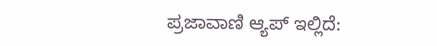ಪ್ರಜಾವಾಣಿ ಆ್ಯಪ್ ಇಲ್ಲಿದೆ: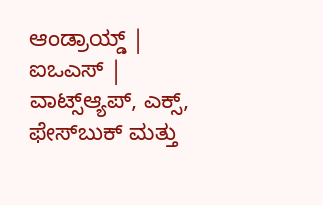ಆಂಡ್ರಾಯ್ಡ್ | ಐಒಎಸ್ | ವಾಟ್ಸ್ಆ್ಯಪ್, ಎಕ್ಸ್, ಫೇಸ್‌ಬುಕ್ ಮತ್ತು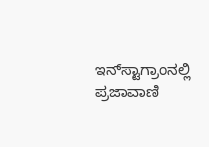ಇನ್‌ಸ್ಟಾಗ್ರಾಂನಲ್ಲಿ ಪ್ರಜಾವಾಣಿ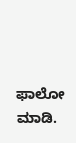ಫಾಲೋ ಮಾಡಿ.